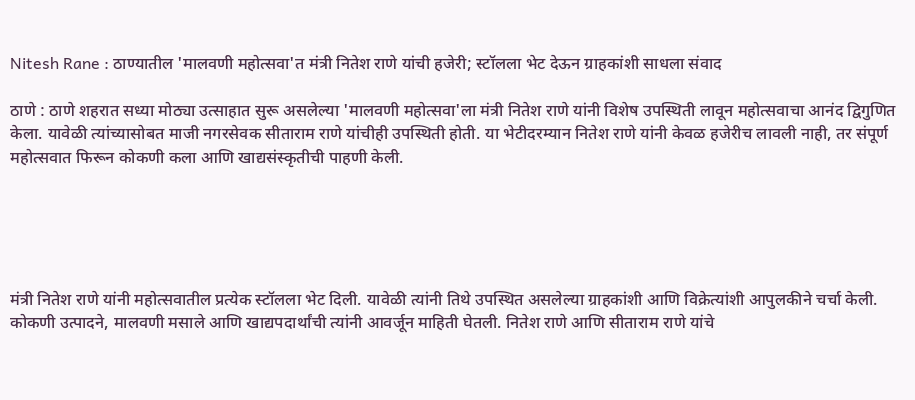Nitesh Rane : ठाण्यातील 'मालवणी महोत्सवा'त मंत्री नितेश राणे यांची हजेरी; स्टॉलला भेट देऊन ग्राहकांशी साधला संवाद

ठाणे : ठाणे शहरात सध्या मोठ्या उत्साहात सुरू असलेल्या 'मालवणी महोत्सवा'ला मंत्री नितेश राणे यांनी विशेष उपस्थिती लावून महोत्सवाचा आनंद द्विगुणित केला. यावेळी त्यांच्यासोबत माजी नगरसेवक सीताराम राणे यांचीही उपस्थिती होती. या भेटीदरम्यान नितेश राणे यांनी केवळ हजेरीच लावली नाही, तर संपूर्ण महोत्सवात फिरून कोकणी कला आणि खाद्यसंस्कृतीची पाहणी केली.





मंत्री नितेश राणे यांनी महोत्सवातील प्रत्येक स्टॉलला भेट दिली. यावेळी त्यांनी तिथे उपस्थित असलेल्या ग्राहकांशी आणि विक्रेत्यांशी आपुलकीने चर्चा केली. कोकणी उत्पादने, मालवणी मसाले आणि खाद्यपदार्थांची त्यांनी आवर्जून माहिती घेतली. नितेश राणे आणि सीताराम राणे यांचे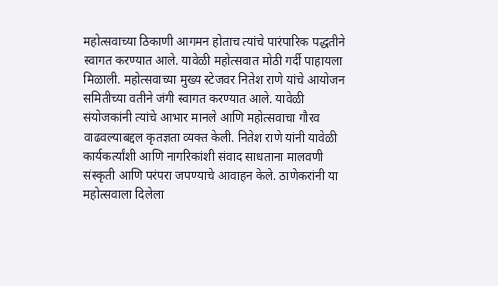महोत्सवाच्या ठिकाणी आगमन होताच त्यांचे पारंपारिक पद्धतीने स्वागत करण्यात आले. यावेळी महोत्सवात मोठी गर्दी पाहायला मिळाली. महोत्सवाच्या मुख्य स्टेजवर नितेश राणे यांचे आयोजन समितीच्या वतीने जंगी स्वागत करण्यात आले. यावेळी संयोजकांनी त्यांचे आभार मानले आणि महोत्सवाचा गौरव वाढवल्याबद्दल कृतज्ञता व्यक्त केली. नितेश राणे यांनी यावेळी कार्यकर्त्यांशी आणि नागरिकांशी संवाद साधताना मालवणी संस्कृती आणि परंपरा जपण्याचे आवाहन केले. ठाणेकरांनी या महोत्सवाला दिलेला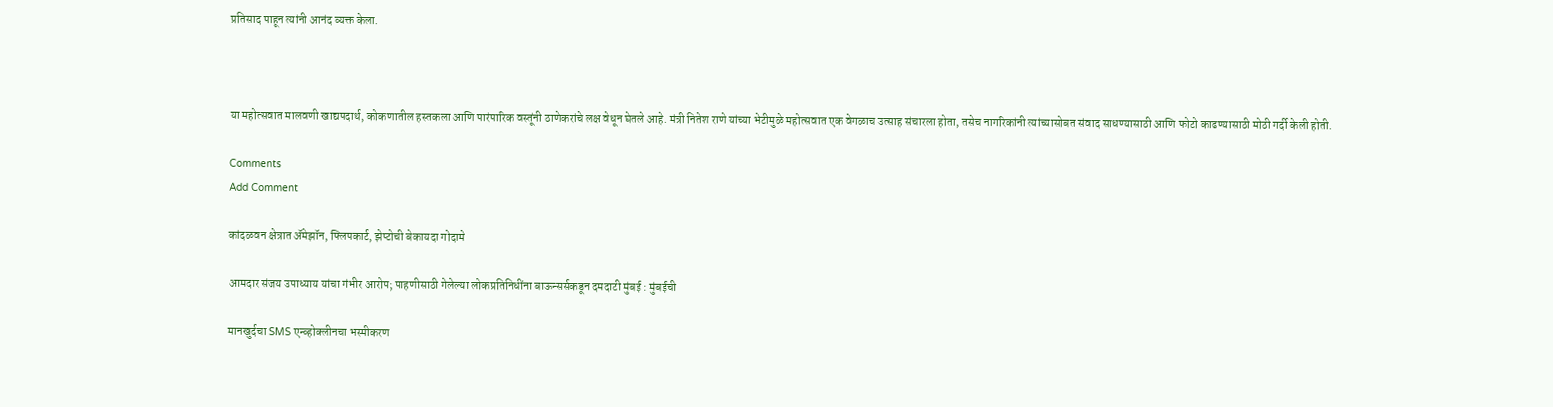प्रतिसाद पाहून त्यांनी आनंद व्यक्त केला.



या महोत्सवात मालवणी खाद्यपदार्थ, कोकणातील हस्तकला आणि पारंपारिक वस्तूंनी ठाणेकरांचे लक्ष वेधून घेतले आहे. मंत्री नितेश राणे यांच्या भेटीमुळे महोत्सवात एक वेगळाच उत्साह संचारला होता, तसेच नागरिकांनी त्यांच्यासोबत संवाद साधण्यासाठी आणि फोटो काढण्यासाठी मोठी गर्दी केली होती.

Comments
Add Comment

कांदळवन क्षेत्रात ॲमेझॉन, फ्लिपकार्ट, झेप्टोची बेकायदा गोदामे

आमदार संजय उपाध्याय यांचा गंभीर आरोप; पाहणीसाठी गेलेल्या लोकप्रतिनिधींना बाऊन्सर्सकडून दमदाटी मुंबई : मुंबईची

मानखुर्दचा SMS एन्व्होक्लीनचा भस्मीकरण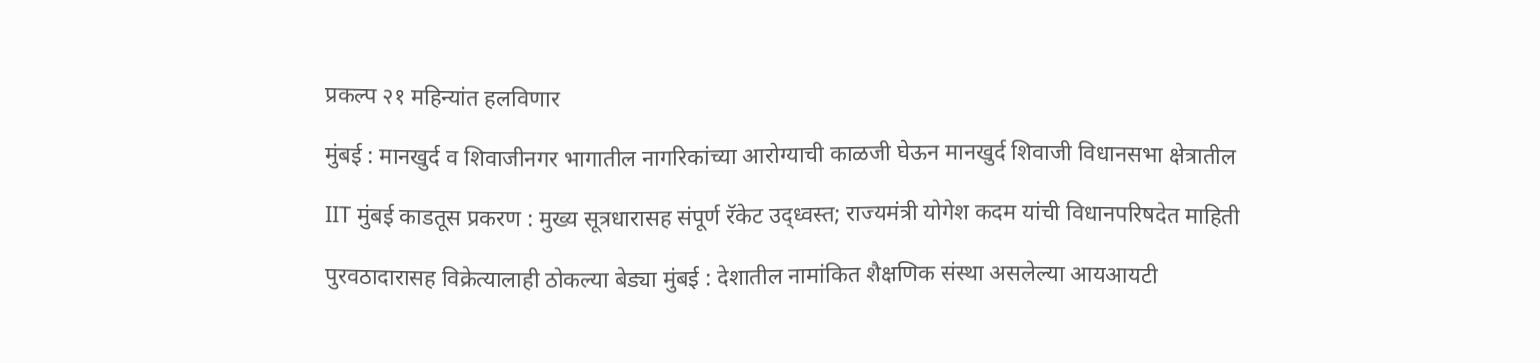प्रकल्प २१ महिन्यांत हलविणार

मुंबई : मानखुर्द व शिवाजीनगर भागातील नागरिकांच्या आरोग्याची काळजी घेऊन मानखुर्द शिवाजी विधानसभा क्षेत्रातील

IIT मुंबई काडतूस प्रकरण : मुख्य सूत्रधारासह संपूर्ण रॅकेट उद्ध्वस्त; राज्यमंत्री योगेश कदम यांची विधानपरिषदेत माहिती

पुरवठादारासह विक्रेत्यालाही ठोकल्या बेड्या मुंबई : देशातील नामांकित शैक्षणिक संस्था असलेल्या आयआयटी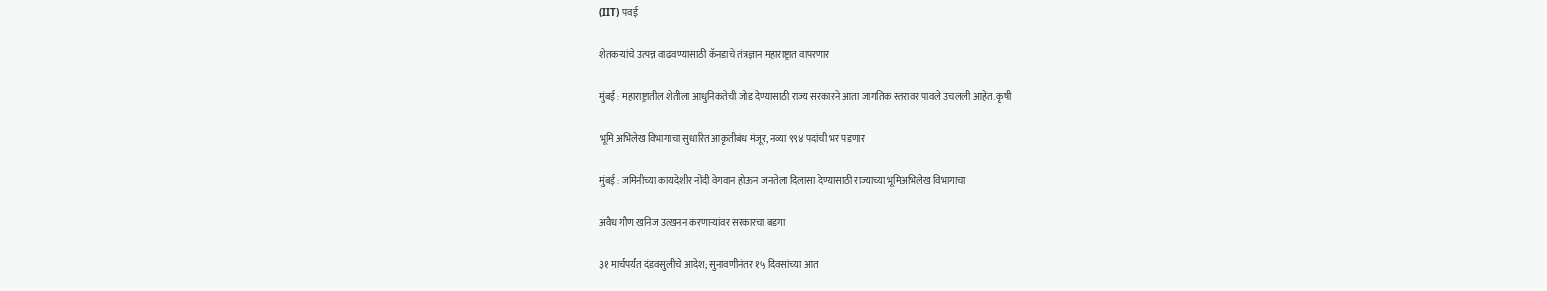(IIT) पवई

शेतकऱ्यांचे उत्पन्न वाढवण्यासाठी कॅनडाचे तंत्रज्ञान महाराष्ट्रात वापरणार

मुंबई : महाराष्ट्रातील शेतीला आधुनिकतेची जोड देण्यासाठी राज्य सरकारने आता जागतिक स्तरावर पावले उचलली आहेत. कृषी

भूमि अभिलेख विभागाचा सुधारित आकृतीबंध मंजूर, नव्या ९९४ पदांची भर पडणार

मुंबई : जमिनीच्या कायदेशीर नोंदी वेगवान होऊन जनतेला दिलासा देण्यासाठी राज्याच्या भूमिअभिलेख विभागाचा

अवैध गौण खनिज उत्खनन करणाऱ्यांवर सरकारचा बडगा

३१ मार्चपर्यंत दंडवसुलीचे आदेश; सुनावणीनंतर १५ दिवसांच्या आत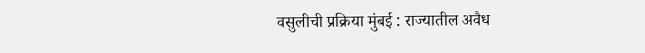वसुलीची प्रक्रिया मुंबई : राज्यातील अवैध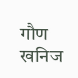गौण खनिज